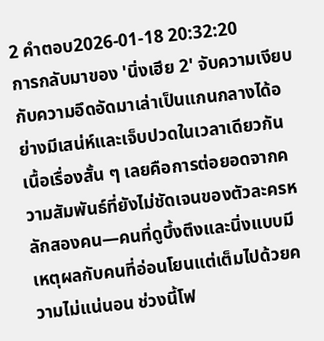2 คำตอบ2026-01-18 20:32:20
การกลับมาของ 'นิ่งเฮีย 2' จับความเงียบกับความอึดอัดมาเล่าเป็นแกนกลางได้อย่างมีเสน่ห์และเจ็บปวดในเวลาเดียวกัน
เนื้อเรื่องสั้น ๆ เลยคือการต่อยอดจากความสัมพันธ์ที่ยังไม่ชัดเจนของตัวละครหลักสองคน—คนที่ดูบึ้งตึงและนิ่งแบบมีเหตุผลกับคนที่อ่อนโยนแต่เต็มไปด้วยความไม่แน่นอน ช่วงนี้โฟ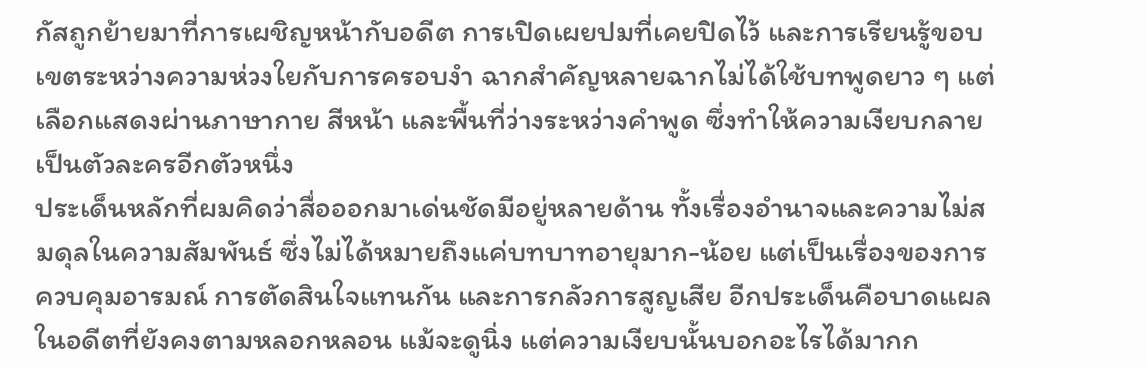กัสถูกย้ายมาที่การเผชิญหน้ากับอดีต การเปิดเผยปมที่เคยปิดไว้ และการเรียนรู้ขอบเขตระหว่างความห่วงใยกับการครอบงำ ฉากสำคัญหลายฉากไม่ได้ใช้บทพูดยาว ๆ แต่เลือกแสดงผ่านภาษากาย สีหน้า และพื้นที่ว่างระหว่างคำพูด ซึ่งทำให้ความเงียบกลายเป็นตัวละครอีกตัวหนึ่ง
ประเด็นหลักที่ผมคิดว่าสื่อออกมาเด่นชัดมีอยู่หลายด้าน ทั้งเรื่องอำนาจและความไม่สมดุลในความสัมพันธ์ ซึ่งไม่ได้หมายถึงแค่บทบาทอายุมาก-น้อย แต่เป็นเรื่องของการควบคุมอารมณ์ การตัดสินใจแทนกัน และการกลัวการสูญเสีย อีกประเด็นคือบาดแผลในอดีตที่ยังคงตามหลอกหลอน แม้จะดูนิ่ง แต่ความเงียบนั้นบอกอะไรได้มากก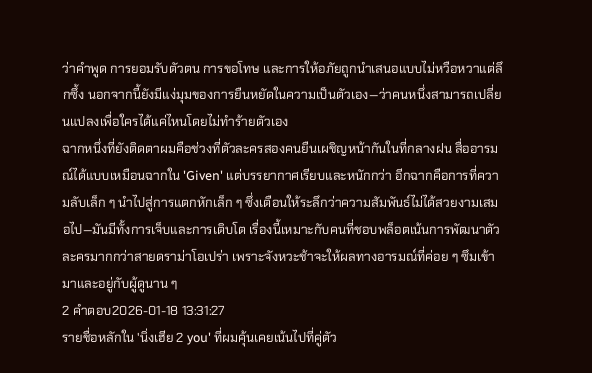ว่าคำพูด การยอมรับตัวตน การขอโทษ และการให้อภัยถูกนำเสนอแบบไม่หวือหวาแต่ลึกซึ้ง นอกจากนี้ยังมีแง่มุมของการยืนหยัดในความเป็นตัวเอง—ว่าคนหนึ่งสามารถเปลี่ยนแปลงเพื่อใครได้แค่ไหนโดยไม่ทำร้ายตัวเอง
ฉากหนึ่งที่ยังติดตาผมคือช่วงที่ตัวละครสองคนยืนเผชิญหน้ากันในที่กลางฝน สื่ออารมณ์ได้แบบเหมือนฉากใน 'Given' แต่บรรยากาศเรียบและหนักกว่า อีกฉากคือการที่ความลับเล็ก ๆ นำไปสู่การแตกหักเล็ก ๆ ซึ่งเตือนให้ระลึกว่าความสัมพันธ์ไม่ได้สวยงามเสมอไป—มันมีทั้งการเจ็บและการเติบโต เรื่องนี้เหมาะกับคนที่ชอบพล็อตเน้นการพัฒนาตัวละครมากกว่าสายดราม่าโอเปร่า เพราะจังหวะช้าจะให้ผลทางอารมณ์ที่ค่อย ๆ ซึมเข้ามาและอยู่กับผู้ดูนาน ๆ
2 คำตอบ2026-01-18 13:31:27
รายชื่อหลักใน 'นิ่งเฮีย 2 you' ที่ผมคุ้นเคยเน้นไปที่คู่ตัว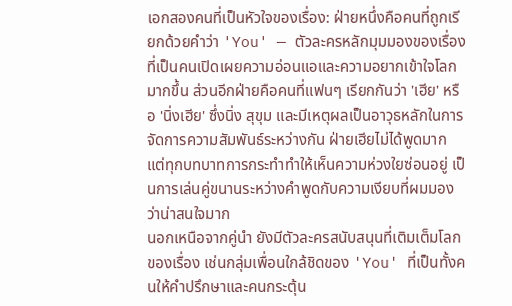เอกสองคนที่เป็นหัวใจของเรื่อง: ฝ่ายหนึ่งคือคนที่ถูกเรียกด้วยคำว่า 'You' — ตัวละครหลักมุมมองของเรื่องที่เป็นคนเปิดเผยความอ่อนแอและความอยากเข้าใจโลกมากขึ้น ส่วนอีกฝ่ายคือคนที่แฟนๆ เรียกกันว่า 'เฮีย' หรือ 'นิ่งเฮีย' ซึ่งนิ่ง สุขุม และมีเหตุผลเป็นอาวุธหลักในการจัดการความสัมพันธ์ระหว่างกัน ฝ่ายเฮียไม่ได้พูดมาก แต่ทุกบทบาทการกระทำทำให้เห็นความห่วงใยซ่อนอยู่ เป็นการเล่นคู่ขนานระหว่างคำพูดกับความเงียบที่ผมมองว่าน่าสนใจมาก
นอกเหนือจากคู่นำ ยังมีตัวละครสนับสนุนที่เติมเต็มโลกของเรื่อง เช่นกลุ่มเพื่อนใกล้ชิดของ 'You' ที่เป็นทั้งคนให้คำปรึกษาและคนกระตุ้น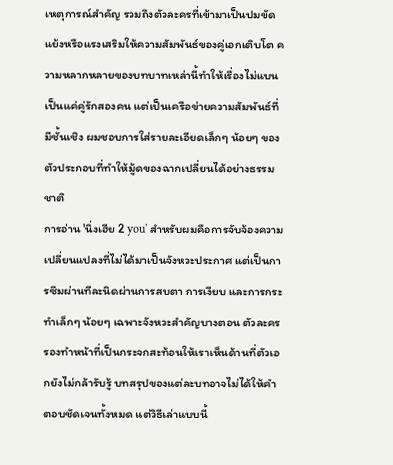เหตุการณ์สำคัญ รวมถึงตัวละครที่เข้ามาเป็นปมขัดแย้งหรือแรงเสริมให้ความสัมพันธ์ของคู่เอกเติบโต ความหลากหลายของบทบาทเหล่านี้ทำให้เรื่องไม่แบนเป็นแค่คู่รักสองคน แต่เป็นเครือข่ายความสัมพันธ์ที่มีชั้นเชิง ผมชอบการใส่รายละเอียดเล็กๆ น้อยๆ ของตัวประกอบที่ทำให้มู้ดของฉากเปลี่ยนได้อย่างธรรมชาติ
การอ่าน 'นิ่งเฮีย 2 you' สำหรับผมคือการจับจ้องความเปลี่ยนแปลงที่ไม่ได้มาเป็นจังหวะประกาศ แต่เป็นการซึมผ่านทีละนิดผ่านการสบตา การเงียบ และการกระทำเล็กๆ น้อยๆ เฉพาะจังหวะสำคัญบางตอน ตัวละครรองทำหน้าที่เป็นกระจกสะท้อนให้เราเห็นด้านที่ตัวเอกยังไม่กล้ารับรู้ บทสรุปของแต่ละบทอาจไม่ได้ให้คำตอบชัดเจนทั้งหมด แต่วิธีเล่าแบบนี้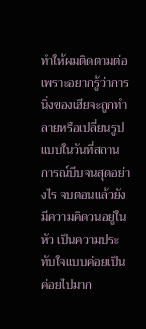ทำให้ผมติดตามต่อ เพราะอยากรู้ว่าการนิ่งของเฮียจะถูกทำลายหรือเปลี่ยนรูปแบบในวันที่สถานการณ์บีบจนสุดอย่างไร จบตอนแล้วยังมีความคิดวนอยู่ในหัว เป็นความประทับใจแบบค่อยเป็นค่อยไปมาก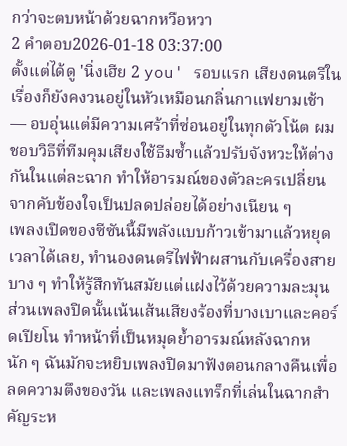กว่าจะตบหน้าด้วยฉากหวือหวา
2 คำตอบ2026-01-18 03:37:00
ตั้งแต่ได้ดู 'นิ่งเฮีย 2 you' รอบแรก เสียงดนตรีในเรื่องก็ยังคงวนอยู่ในหัวเหมือนกลิ่นกาแฟยามเช้า — อบอุ่นแต่มีความเศร้าที่ซ่อนอยู่ในทุกตัวโน้ต ผมชอบวิธีที่ทีมคุมเสียงใช้ธีมซ้ำแล้วปรับจังหวะให้ต่างกันในแต่ละฉาก ทำให้อารมณ์ของตัวละครเปลี่ยนจากคับข้องใจเป็นปลดปล่อยได้อย่างเนียน ๆ
เพลงเปิดของซีซันนี้มีพลังแบบก้าวเข้ามาแล้วหยุดเวลาได้เลย, ทำนองดนตรีไฟฟ้าผสานกับเครื่องสายบาง ๆ ทำให้รู้สึกทันสมัยแต่แฝงไว้ด้วยความละมุน ส่วนเพลงปิดนั้นเน้นเส้นเสียงร้องที่บางเบาและคอร์ดเปียโน ทำหน้าที่เป็นหมุดย้ำอารมณ์หลังฉากหนัก ๆ ฉันมักจะหยิบเพลงปิดมาฟังตอนกลางคืนเพื่อลดความตึงของวัน และเพลงแทร็กที่เล่นในฉากสำคัญระห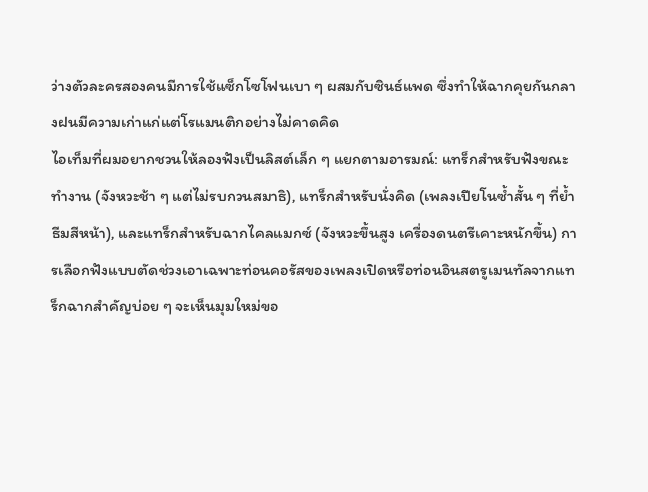ว่างตัวละครสองคนมีการใช้แซ็กโซโฟนเบา ๆ ผสมกับซินธ์แพด ซึ่งทำให้ฉากคุยกันกลางฝนมีความเก่าแก่แต่โรแมนติกอย่างไม่คาดคิด
ไอเท็มที่ผมอยากชวนให้ลองฟังเป็นลิสต์เล็ก ๆ แยกตามอารมณ์: แทร็กสำหรับฟังขณะทำงาน (จังหวะช้า ๆ แต่ไม่รบกวนสมาธิ), แทร็กสำหรับนั่งคิด (เพลงเปียโนซ้ำสั้น ๆ ที่ย้ำธีมสีหน้า), และแทร็กสำหรับฉากไคลแมกซ์ (จังหวะขึ้นสูง เครื่องดนตรีเคาะหนักขึ้น) การเลือกฟังแบบตัดช่วงเอาเฉพาะท่อนคอรัสของเพลงเปิดหรือท่อนอินสตรูเมนทัลจากแทร็กฉากสำคัญบ่อย ๆ จะเห็นมุมใหม่ขอ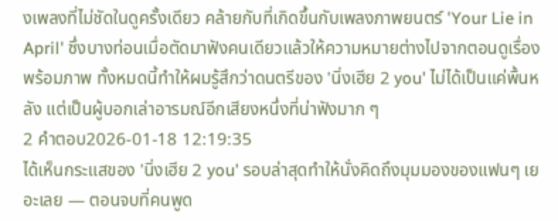งเพลงที่ไม่ชัดในดูครั้งเดียว คล้ายกับที่เกิดขึ้นกับเพลงภาพยนตร์ 'Your Lie in April' ซึ่งบางท่อนเมื่อตัดมาฟังคนเดียวแล้วให้ความหมายต่างไปจากตอนดูเรื่องพร้อมภาพ ทั้งหมดนี้ทำให้ผมรู้สึกว่าดนตรีของ 'นิ่งเฮีย 2 you' ไม่ได้เป็นแค่พื้นหลัง แต่เป็นผู้บอกเล่าอารมณ์อีกเสียงหนึ่งที่น่าฟังมาก ๆ
2 คำตอบ2026-01-18 12:19:35
ได้เห็นกระแสของ 'นิ่งเฮีย 2 you' รอบล่าสุดทำให้นั่งคิดถึงมุมมองของแฟนๆ เยอะเลย — ตอนจบที่คนพูด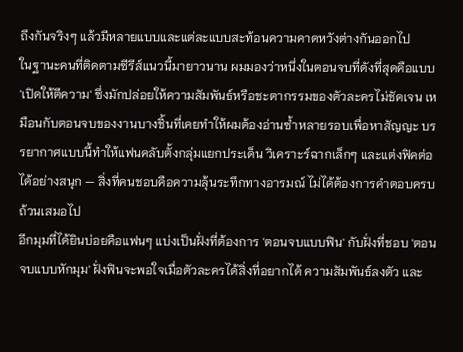ถึงกันจริงๆ แล้วมีหลายแบบและแต่ละแบบสะท้อนความคาดหวังต่างกันออกไป
ในฐานะคนที่ติดตามซีรีส์แนวนี้มายาวนาน ผมมองว่าหนึ่งในตอนจบที่ดังที่สุดคือแบบ 'เปิดให้ตีความ' ซึ่งมักปล่อยให้ความสัมพันธ์หรือชะตากรรมของตัวละครไม่ชัดเจน เหมือนกับตอนจบของงานบางชิ้นที่เคยทำให้ผมต้องอ่านซ้ำหลายรอบเพื่อหาสัญญะ บรรยากาศแบบนี้ทำให้แฟนคลับตั้งกลุ่มแยกประเด็น วิเคราะร์ฉากเล็กๆ และแต่งฟิคต่อได้อย่างสนุก — สิ่งที่คนชอบคือความลุ้นระทึกทางอารมณ์ ไม่ได้ต้องการคำตอบครบถ้วนเสมอไป
อีกมุมที่ได้ยินบ่อยคือแฟนๆ แบ่งเป็นฝั่งที่ต้องการ 'ตอนจบแบบฟิน' กับฝั่งที่ชอบ 'ตอนจบแบบหักมุม' ฝั่งฟินจะพอใจเมื่อตัวละครได้สิ่งที่อยากได้ ความสัมพันธ์ลงตัว และ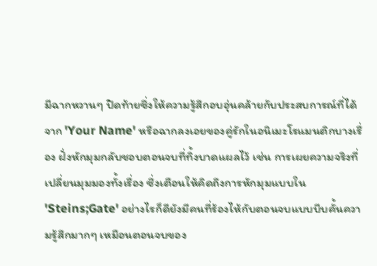มีฉากหวานๆ ปิดท้ายซึ่งให้ความรู้สึกอบอุ่นคล้ายกับประสบการณ์ที่ได้จาก 'Your Name' หรือฉากลงเอยของคู่รักในอนิเมะโรแมนติกบางเรื่อง ฝั่งหักมุมกลับชอบตอนจบที่ทิ้งบาดแผลไว้ เช่น การเผยความจริงที่เปลี่ยนมุมมองทั้งเรื่อง ซึ่งเตือนให้คิดถึงการหักมุมแบบใน 'Steins;Gate' อย่างไรก็ดียังมีคนที่ร้องไห้กับตอนจบแบบบีบคั้นความรู้สึกมากๆ เหมือนตอนจบของ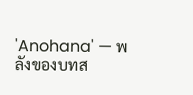'Anohana' — พลังของบทส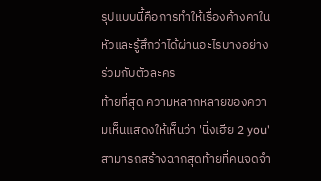รุปแบบนี้คือการทำให้เรื่องค้างคาในหัวและรู้สึกว่าได้ผ่านอะไรบางอย่างร่วมกับตัวละคร
ท้ายที่สุด ความหลากหลายของความเห็นแสดงให้เห็นว่า 'นิ่งเฮีย 2 you' สามารถสร้างฉากสุดท้ายที่คนจดจำ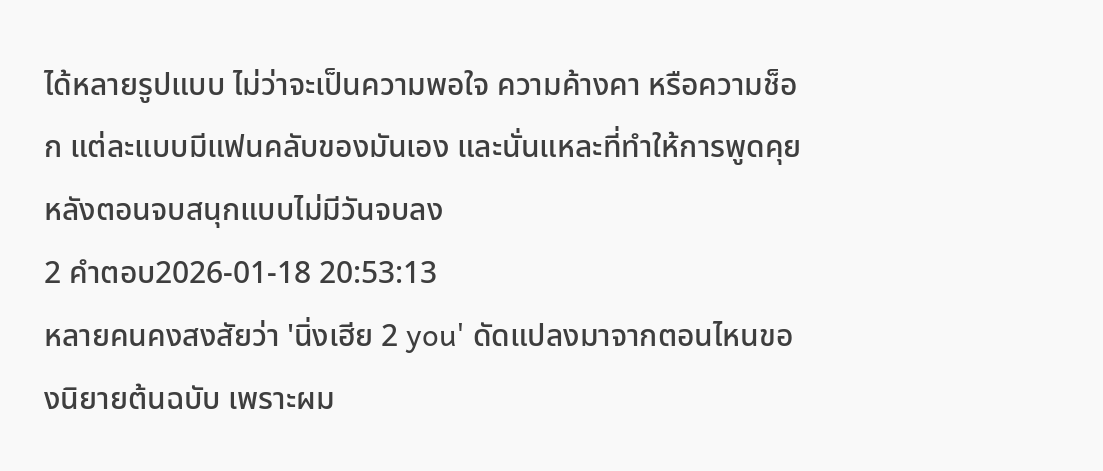ได้หลายรูปแบบ ไม่ว่าจะเป็นความพอใจ ความค้างคา หรือความช็อก แต่ละแบบมีแฟนคลับของมันเอง และนั่นแหละที่ทำให้การพูดคุยหลังตอนจบสนุกแบบไม่มีวันจบลง
2 คำตอบ2026-01-18 20:53:13
หลายคนคงสงสัยว่า 'นิ่งเฮีย 2 you' ดัดแปลงมาจากตอนไหนของนิยายต้นฉบับ เพราะผม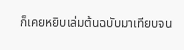ก็เคยหยิบเล่มต้นฉบับมาเทียบจน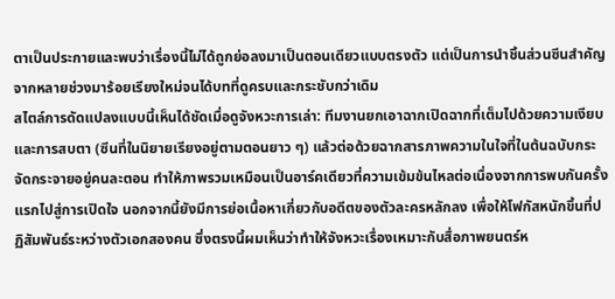ตาเป็นประกายและพบว่าเรื่องนี้ไม่ได้ถูกย่อลงมาเป็นตอนเดียวแบบตรงตัว แต่เป็นการนำชิ้นส่วนซีนสำคัญจากหลายช่วงมาร้อยเรียงใหม่จนได้บทที่ดูครบและกระชับกว่าเดิม
สไตล์การดัดแปลงแบบนี้เห็นได้ชัดเมื่อดูจังหวะการเล่า: ทีมงานยกเอาฉากเปิดฉากที่เต็มไปด้วยความเงียบและการสบตา (ซีนที่ในนิยายเรียงอยู่ตามตอนยาว ๆ) แล้วต่อด้วยฉากสารภาพความในใจที่ในต้นฉบับกระจัดกระจายอยู่คนละตอน ทำให้ภาพรวมเหมือนเป็นอาร์คเดียวที่ความเข้มข้นไหลต่อเนื่องจากการพบกันครั้งแรกไปสู่การเปิดใจ นอกจากนี้ยังมีการย่อเนื้อหาเกี่ยวกับอดีตของตัวละครหลักลง เพื่อให้โฟกัสหนักขึ้นที่ปฏิสัมพันธ์ระหว่างตัวเอกสองคน ซึ่งตรงนี้ผมเห็นว่าทำให้จังหวะเรื่องเหมาะกับสื่อภาพยนตร์ห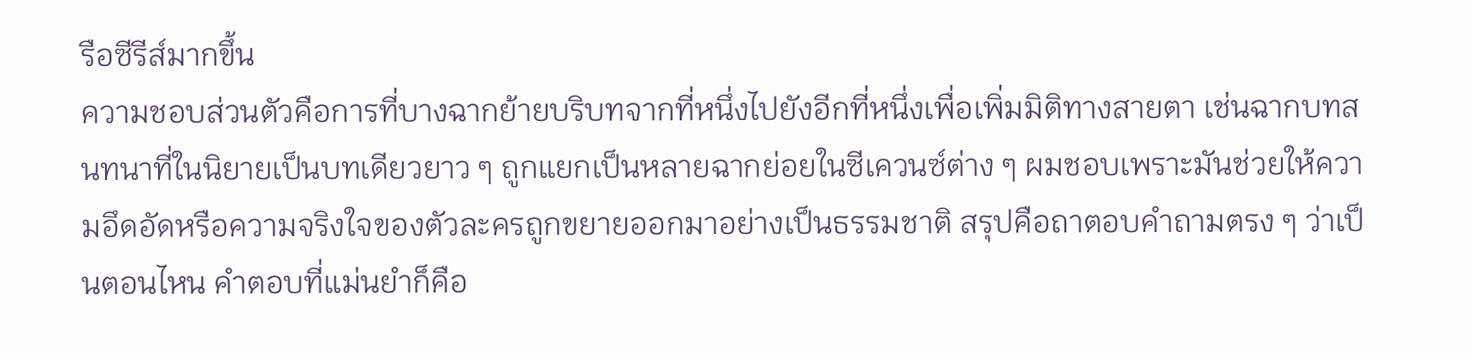รือซีรีส์มากขึ้น
ความชอบส่วนตัวคือการที่บางฉากย้ายบริบทจากที่หนึ่งไปยังอีกที่หนึ่งเพื่อเพิ่มมิติทางสายตา เช่นฉากบทสนทนาที่ในนิยายเป็นบทเดียวยาว ๆ ถูกแยกเป็นหลายฉากย่อยในซีเควนซ์ต่าง ๆ ผมชอบเพราะมันช่วยให้ความอึดอัดหรือความจริงใจของตัวละครถูกขยายออกมาอย่างเป็นธรรมชาติ สรุปคือถาตอบคำถามตรง ๆ ว่าเป็นตอนไหน คำตอบที่แม่นยำก็คือ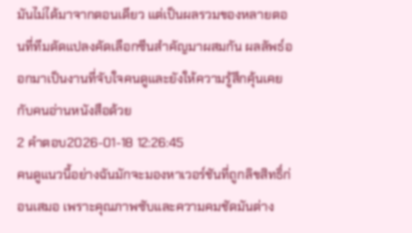มันไม่ได้มาจากตอนเดียว แต่เป็นผลรวมของหลายตอนที่ทีมดัดแปลงคัดเลือกซีนสำคัญมาผสมกัน ผลลัพธ์ออกมาเป็นงานที่จับใจคนดูและยังให้ความรู้สึกคุ้นเคยกับคนอ่านหนังสือด้วย
2 คำตอบ2026-01-18 12:26:45
คนดูแนวนี้อย่างฉันมักจะมองหาเวอร์ชันที่ถูกลิขสิทธิ์ก่อนเสมอ เพราะคุณภาพซับและความคมชัดมันต่าง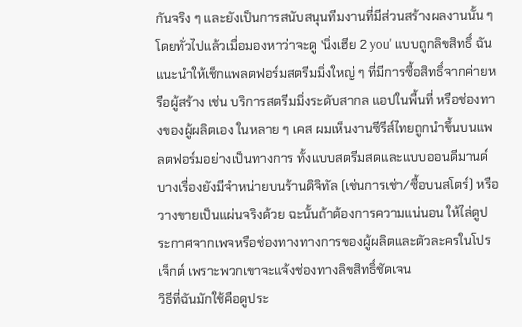กันจริง ๆ และยังเป็นการสนับสนุนทีมงานที่มีส่วนสร้างผลงานนั้น ๆ
โดยทั่วไปแล้วเมื่อมองหาว่าจะดู 'นิ่งเฮีย 2 you' แบบถูกลิขสิทธิ์ ฉันแนะนำให้เช็กแพลตฟอร์มสตรีมมิ่งใหญ่ ๆ ที่มีการซื้อสิทธิ์จากค่ายหรือผู้สร้าง เช่น บริการสตรีมมิ่งระดับสากล แอปในพื้นที่ หรือช่องทางของผู้ผลิตเอง ในหลาย ๆ เคส ผมเห็นงานซีรีส์ไทยถูกนำขึ้นบนแพลตฟอร์มอย่างเป็นทางการ ทั้งแบบสตรีมสดและแบบออนดีมานด์ บางเรื่องยังมีจำหน่ายบนร้านดิจิทัล (เช่นการเช่า/ซื้อบนสโตร์) หรือวางขายเป็นแผ่นจริงด้วย ฉะนั้นถ้าต้องการความแน่นอน ให้ไล่ดูประกาศจากเพจหรือช่องทางทางการของผู้ผลิตและตัวละครในโปรเจ็กต์ เพราะพวกเขาจะแจ้งช่องทางลิขสิทธิ์ชัดเจน
วิธีที่ฉันมักใช้คือดูประ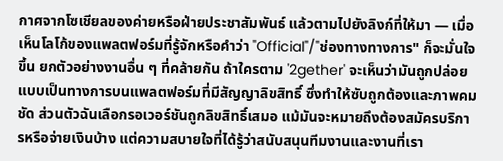กาศจากโซเชียลของค่ายหรือฝ่ายประชาสัมพันธ์ แล้วตามไปยังลิงก์ที่ให้มา — เมื่อเห็นโลโก้ของแพลตฟอร์มที่รู้จักหรือคำว่า "Official"/"ช่องทางทางการ" ก็จะมั่นใจขึ้น ยกตัวอย่างงานอื่น ๆ ที่คล้ายกัน ถ้าใครตาม '2gether' จะเห็นว่ามันถูกปล่อยแบบเป็นทางการบนแพลตฟอร์มที่มีสัญญาลิขสิทธิ์ ซึ่งทำให้ซับถูกต้องและภาพคมชัด ส่วนตัวฉันเลือกรอเวอร์ชันถูกลิขสิทธิ์เสมอ แม้มันจะหมายถึงต้องสมัครบริการหรือจ่ายเงินบ้าง แต่ความสบายใจที่ได้รู้ว่าสนับสนุนทีมงานและงานที่เรา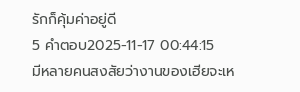รักก็คุ้มค่าอยู่ดี
5 คำตอบ2025-11-17 00:44:15
มีหลายคนสงสัยว่างานของเฮียจะเห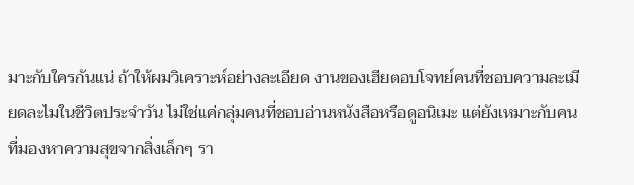มาะกับใครกันแน่ ถ้าให้ผมวิเคราะห์อย่างละเอียด งานของเฮียตอบโจทย์คนที่ชอบความละเมียดละไมในชีวิตประจำวัน ไม่ใช่แค่กลุ่มคนที่ชอบอ่านหนังสือหรือดูอนิเมะ แต่ยังเหมาะกับคนที่มองหาความสุขจากสิ่งเล็กๆ รา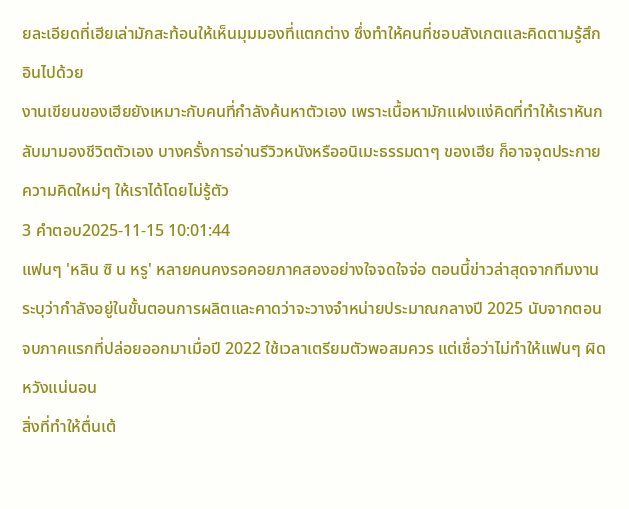ยละเอียดที่เฮียเล่ามักสะท้อนให้เห็นมุมมองที่แตกต่าง ซึ่งทำให้คนที่ชอบสังเกตและคิดตามรู้สึกอินไปด้วย
งานเขียนของเฮียยังเหมาะกับคนที่กำลังค้นหาตัวเอง เพราะเนื้อหามักแฝงแง่คิดที่ทำให้เราหันกลับมามองชีวิตตัวเอง บางครั้งการอ่านรีวิวหนังหรืออนิเมะธรรมดาๆ ของเฮีย ก็อาจจุดประกายความคิดใหม่ๆ ให้เราได้โดยไม่รู้ตัว
3 คำตอบ2025-11-15 10:01:44
แฟนๆ 'หลิน ซิ น หรู' หลายคนคงรอคอยภาคสองอย่างใจจดใจจ่อ ตอนนี้ข่าวล่าสุดจากทีมงานระบุว่ากำลังอยู่ในขั้นตอนการผลิตและคาดว่าจะวางจำหน่ายประมาณกลางปี 2025 นับจากตอนจบภาคแรกที่ปล่อยออกมาเมื่อปี 2022 ใช้เวลาเตรียมตัวพอสมควร แต่เชื่อว่าไม่ทำให้แฟนๆ ผิดหวังแน่นอน
สิ่งที่ทำให้ตื่นเต้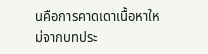นคือการคาดเดาเนื้อหาใหม่จากบทประ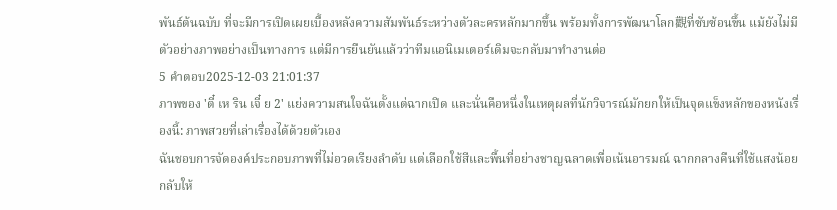พันธ์ต้นฉบับ ที่จะมีการเปิดเผยเบื้องหลังความสัมพันธ์ระหว่างตัวละครหลักมากขึ้น พร้อมทั้งการพัฒนาโลก觀ที่ซับซ้อนขึ้น แม้ยังไม่มีตัวอย่างภาพอย่างเป็นทางการ แต่มีการยืนยันแล้วว่าทีมแอนิเมเตอร์เดิมจะกลับมาทำงานต่อ
5 คำตอบ2025-12-03 21:01:37
ภาพของ 'ตี๋ เห ริน เจี๋ ย 2' แย่งความสนใจฉันตั้งแต่ฉากเปิด และนั่นคือหนึ่งในเหตุผลที่นักวิจารณ์มักยกให้เป็นจุดแข็งหลักของหนังเรื่องนี้: ภาพสวยที่เล่าเรื่องได้ด้วยตัวเอง
ฉันชอบการจัดองค์ประกอบภาพที่ไม่อวดเรียงลำดับ แต่เลือกใช้สีและพื้นที่อย่างชาญฉลาดเพื่อเน้นอารมณ์ ฉากกลางคืนที่ใช้แสงน้อยกลับให้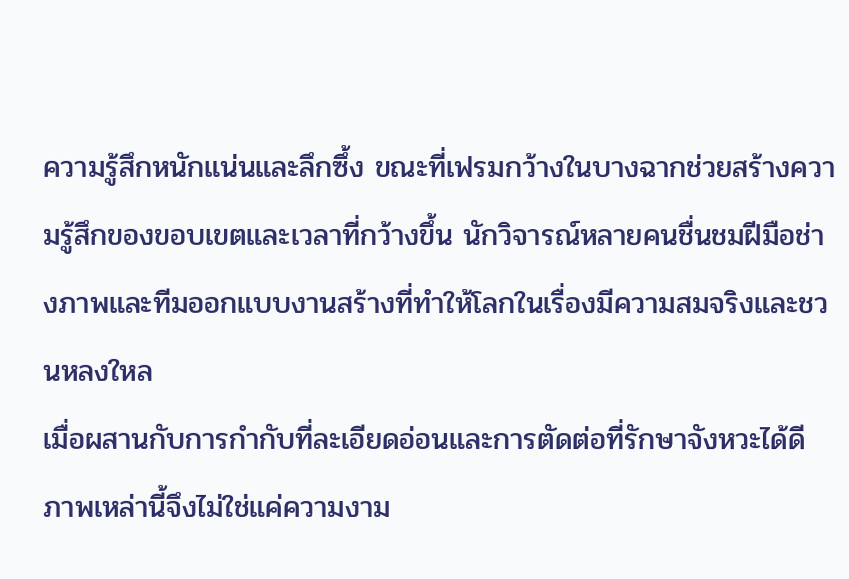ความรู้สึกหนักแน่นและลึกซึ้ง ขณะที่เฟรมกว้างในบางฉากช่วยสร้างความรู้สึกของขอบเขตและเวลาที่กว้างขึ้น นักวิจารณ์หลายคนชื่นชมฝีมือช่างภาพและทีมออกแบบงานสร้างที่ทำให้โลกในเรื่องมีความสมจริงและชวนหลงใหล
เมื่อผสานกับการกำกับที่ละเอียดอ่อนและการตัดต่อที่รักษาจังหวะได้ดี ภาพเหล่านี้จึงไม่ใช่แค่ความงาม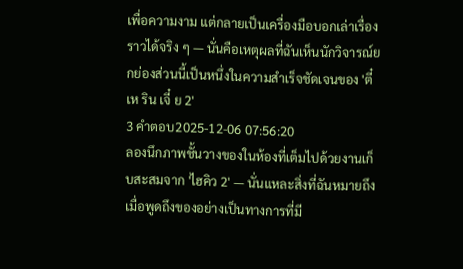เพื่อความงาม แต่กลายเป็นเครื่องมือบอกเล่าเรื่องราวได้จริง ๆ — นั่นคือเหตุผลที่ฉันเห็นนักวิจารณ์ยกย่องส่วนนี้เป็นหนึ่งในความสำเร็จชัดเจนของ 'ตี๋ เห ริน เจี๋ ย 2'
3 คำตอบ2025-12-06 07:56:20
ลองนึกภาพชั้นวางของในห้องที่เต็มไปด้วยงานเก็บสะสมจาก 'ไฮคิว 2' — นั่นแหละสิ่งที่ฉันหมายถึงเมื่อพูดถึงของอย่างเป็นทางการที่มี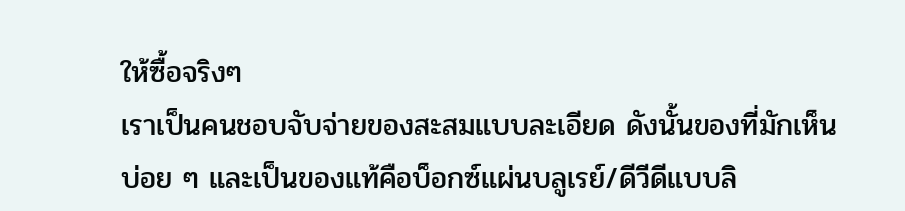ให้ซื้อจริงๆ
เราเป็นคนชอบจับจ่ายของสะสมแบบละเอียด ดังนั้นของที่มักเห็นบ่อย ๆ และเป็นของแท้คือบ็อกซ์แผ่นบลูเรย์/ดีวีดีแบบลิ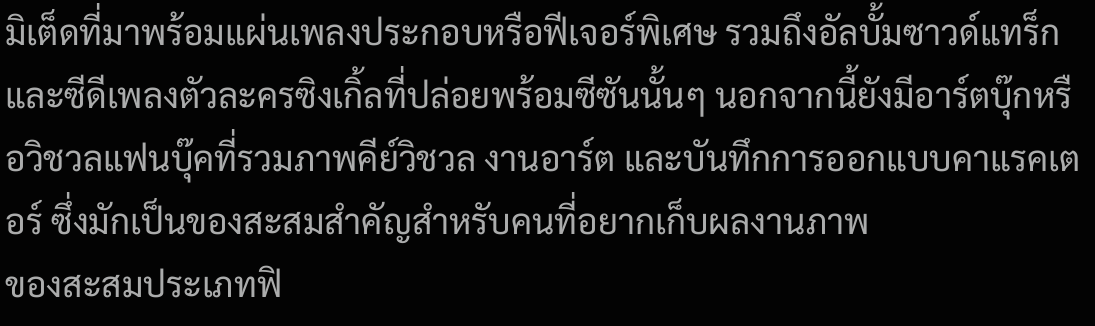มิเต็ดที่มาพร้อมแผ่นเพลงประกอบหรือฟีเจอร์พิเศษ รวมถึงอัลบั้มซาวด์แทร็กและซีดีเพลงตัวละครซิงเกิ้ลที่ปล่อยพร้อมซีซันนั้นๆ นอกจากนี้ยังมีอาร์ตบุ๊กหรือวิชวลแฟนบุ๊คที่รวมภาพคีย์วิชวล งานอาร์ต และบันทึกการออกแบบคาแรคเตอร์ ซึ่งมักเป็นของสะสมสำคัญสำหรับคนที่อยากเก็บผลงานภาพ
ของสะสมประเภทฟิ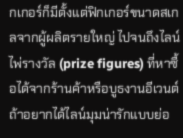กเกอร์ก็มีตั้งแต่ฟิกเกอร์ขนาดสเกลจากผู้ผลิตรายใหญ่ ไปจนถึงไลน์ไพ่รางวัล (prize figures) ที่หาซื้อได้จากร้านค้าหรือบูธงานอีเวนต์ ถ้าอยากได้ไลน์มุมน่ารักแบบย่อ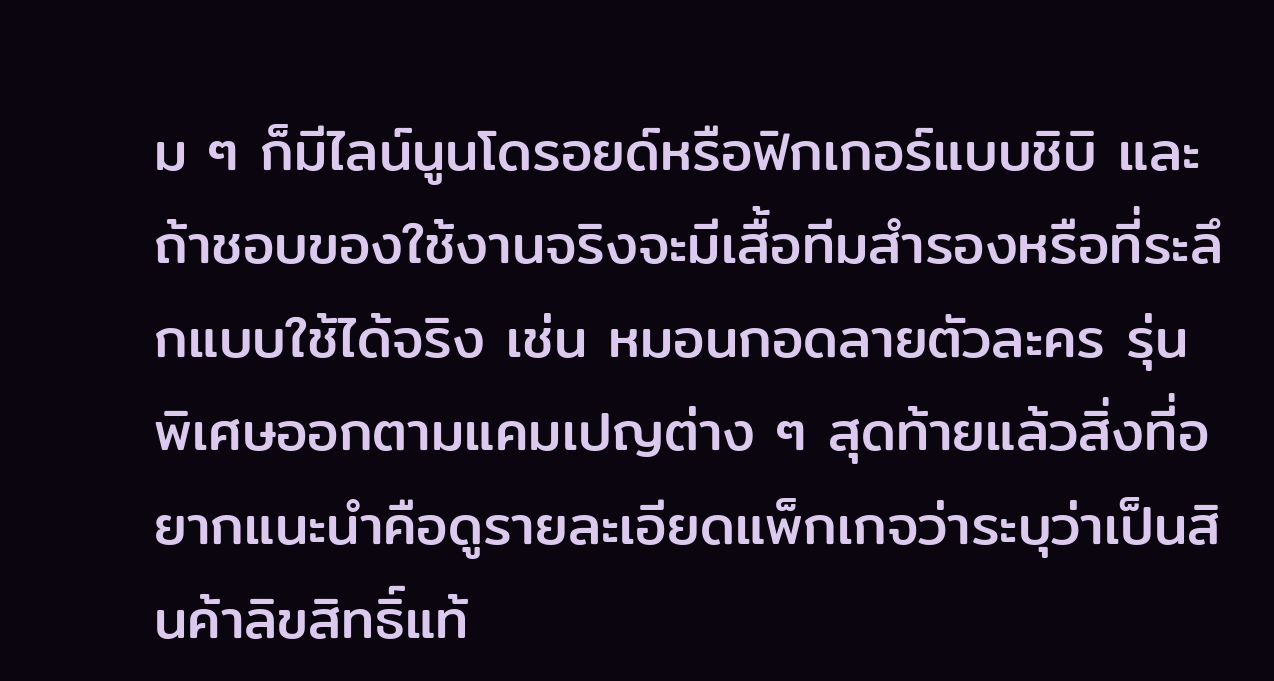ม ๆ ก็มีไลน์นูนโดรอยด์หรือฟิกเกอร์แบบชิบิ และถ้าชอบของใช้งานจริงจะมีเสื้อทีมสำรองหรือที่ระลึกแบบใช้ได้จริง เช่น หมอนกอดลายตัวละคร รุ่นพิเศษออกตามแคมเปญต่าง ๆ สุดท้ายแล้วสิ่งที่อยากแนะนำคือดูรายละเอียดแพ็กเกจว่าระบุว่าเป็นสินค้าลิขสิทธิ์แท้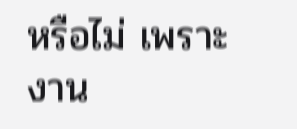หรือไม่ เพราะงาน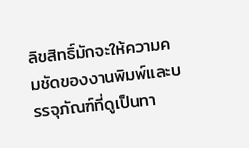ลิขสิทธิ์มักจะให้ความคมชัดของงานพิมพ์และบรรจุภัณฑ์ที่ดูเป็นทา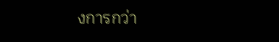งการกว่า